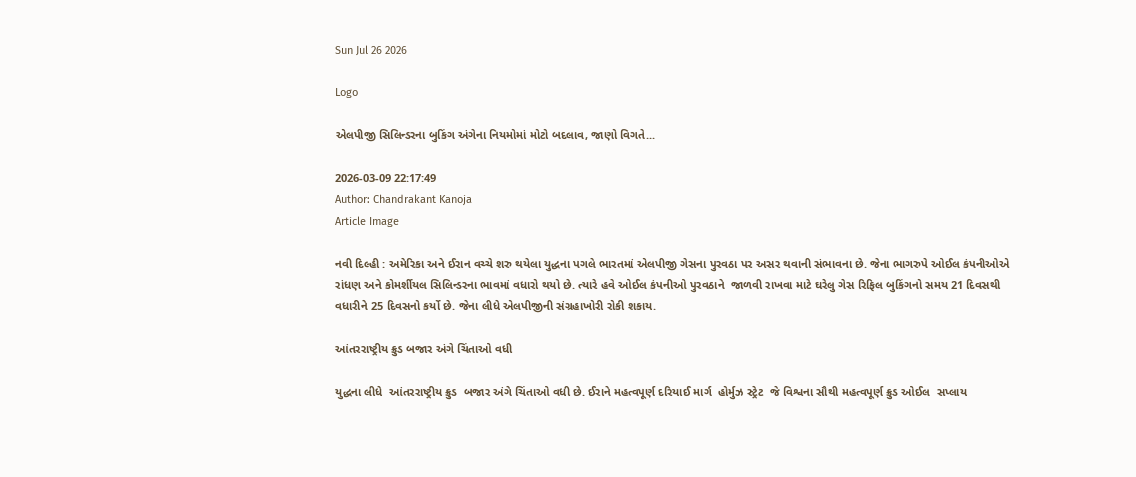Sun Jul 26 2026

Logo

એલપીજી સિલિન્ડરના બુકિંગ અંગેના નિયમોમાં મોટો બદલાવ, જાણો વિગતે...

2026-03-09 22:17:49
Author: Chandrakant Kanoja
Article Image

નવી દિલ્હી : અમેરિકા અને ઈરાન વચ્ચે શરુ થયેલા યુદ્ધના પગલે ભારતમાં એલપીજી ગેસના પુરવઠા પર અસર થવાની સંભાવના છે. જેના ભાગરુપે ઓઈલ કંપનીઓએ રાંધણ અને કોમર્શીયલ સિલિન્ડરના ભાવમાં વધારો થયો છે. ત્યારે હવે ઓઈલ કંપનીઓ પુરવઠાને  જાળવી રાખવા માટે ઘરેલુ ગેસ રિફિલ બુકિંગનો સમય 21 દિવસથી વધારીને 25 દિવસનો કર્યો છે. જેના લીધે એલપીજીની સંગ્રહાખોરી રોકી શકાય.

આંતરરાષ્ટ્રીય ક્રુડ બજાર અંગે ચિંતાઓ વધી

યુદ્ધના લીધે  આંતરરાષ્ટ્રીય ક્રુડ  બજાર અંગે ચિંતાઓ વધી છે. ઈરાને મહત્વપૂર્ણ દરિયાઈ માર્ગ  હોર્મુઝ સ્ટ્રેટ  જે વિશ્વના સૌથી મહત્વપૂર્ણ ક્રુડ ઓઈલ  સપ્લાય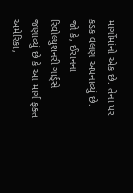માર્ગોમાંનો એક છે. તેના પર કડક વલણ અપનાવ્યું છે. જો કે, ઈરાનના રિવોલ્યુશનરી ગાર્ડ્સે જણાવ્યું છે કે આ માર્ગ ફક્ત અમેરિકા,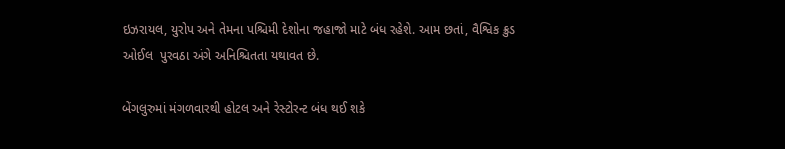ઇઝરાયલ, યુરોપ અને તેમના પશ્ચિમી દેશોના જહાજો માટે બંધ રહેશે. આમ છતાં, વૈશ્વિક ક્રુડ ઓઈલ  પુરવઠા અંગે અનિશ્ચિતતા યથાવત છે.

બેંગલુરુમાં મંગળવારથી હોટલ અને રેસ્ટોરન્ટ બંધ થઈ શકે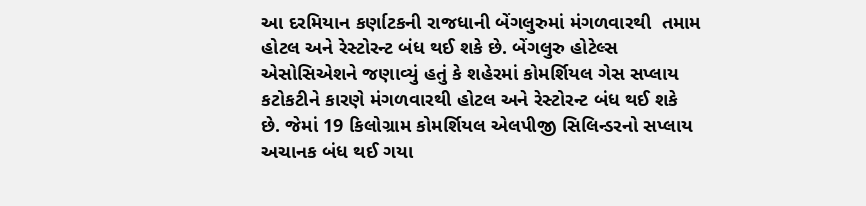આ દરમિયાન કર્ણાટકની રાજધાની બેંગલુરુમાં મંગળવારથી  તમામ હોટલ અને રેસ્ટોરન્ટ બંધ થઈ શકે છે. બેંગલુરુ હોટેલ્સ એસોસિએશને જણાવ્યું હતું કે શહેરમાં કોમર્શિયલ ગેસ સપ્લાય કટોકટીને કારણે મંગળવારથી હોટલ અને રેસ્ટોરન્ટ બંધ થઈ શકે છે. જેમાં 19 કિલોગ્રામ કોમર્શિયલ એલપીજી સિલિન્ડરનો સપ્લાય અચાનક બંધ થઈ ગયા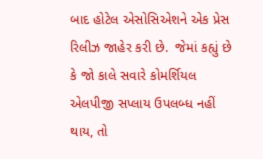બાદ હોટેલ એસોસિએશને એક પ્રેસ રિલીઝ જાહેર કરી છે.  જેમાં કહ્યું છે કે જો કાલે સવારે કોમર્શિયલ એલપીજી સપ્લાય ઉપલબ્ધ નહીં થાય, તો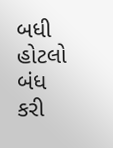બધી હોટલો બંધ કરી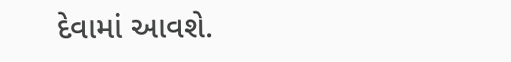દેવામાં આવશે.